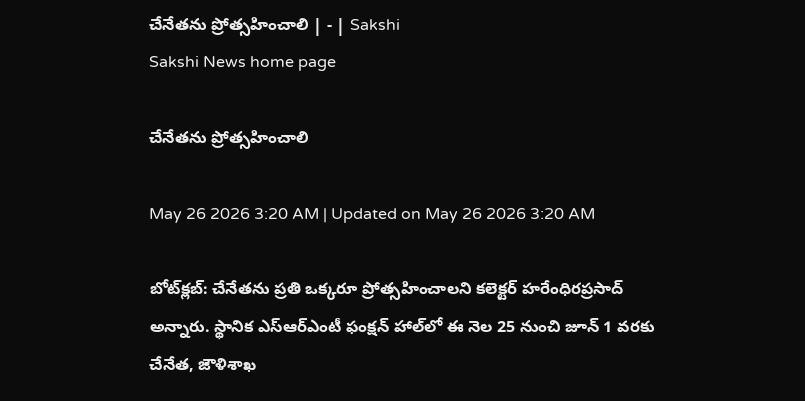చేనేతను ప్రోత్సహించాలి | - | Sakshi
Sakshi News home page

చేనేతను ప్రోత్సహించాలి

May 26 2026 3:20 AM | Updated on May 26 2026 3:20 AM

బోట్‌క్లబ్‌: చేనేతను ప్రతి ఒక్కరూ ప్రోత్సహించాలని కలెక్టర్‌ హరేంధిరప్రసాద్‌ అన్నారు. స్థానిక ఎస్‌ఆర్‌ఎంటీ ఫంక్షన్‌ హాల్‌లో ఈ నెల 25 నుంచి జూన్‌ 1 వరకు చేనేత, జౌళిశాఖ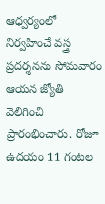ఆధ్వర్యంలో నిర్వహించే వస్త్ర ప్రదర్శనను సోమవారం ఆయన జ్యోతి వెలిగించి ప్రారంభించారు. రోజూ ఉదయం 11 గంటల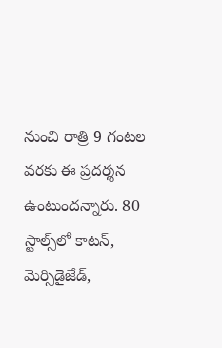నుంచి రాత్రి 9 గంటల వరకు ఈ ప్రదర్శన ఉంటుందన్నారు. 80 స్టాల్స్‌లో కాటన్‌, మెర్సిడైజేడ్‌,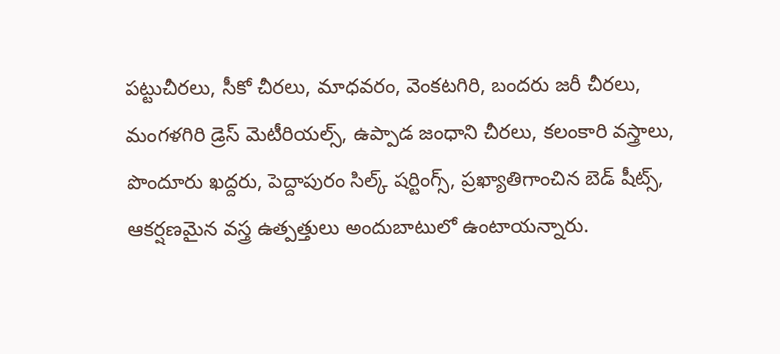పట్టుచీరలు, సీకో చీరలు, మాధవరం, వెంకటగిరి, బందరు జరీ చీరలు, మంగళగిరి డ్రెస్‌ మెటీరియల్స్‌, ఉప్పాడ జంధాని చీరలు, కలంకారి వస్త్రాలు, పొందూరు ఖద్దరు, పెద్దాపురం సిల్క్‌ షర్టింగ్స్‌, ప్రఖ్యాతిగాంచిన బెడ్‌ షీట్స్‌, ఆకర్షణమైన వస్త్ర ఉత్పత్తులు అందుబాటులో ఉంటాయన్నారు.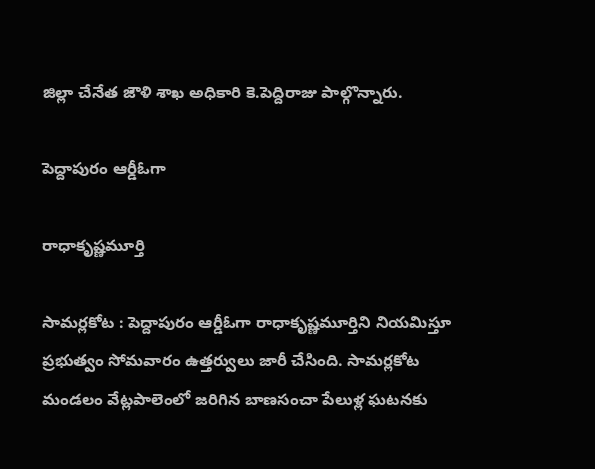జిల్లా చేనేత జౌళి శాఖ అధికారి కె.పెద్దిరాజు పాల్గొన్నారు.

పెద్దాపురం ఆర్డీఓగా

రాధాకృష్ణమూర్తి

సామర్లకోట : పెద్దాపురం ఆర్డీఓగా రాధాకృష్ణమూర్తిని నియమిస్తూ ప్రభుత్వం సోమవారం ఉత్తర్వులు జారీ చేసింది. సామర్లకోట మండలం వేట్లపాలెంలో జరిగిన బాణసంచా పేలుళ్ల ఘటనకు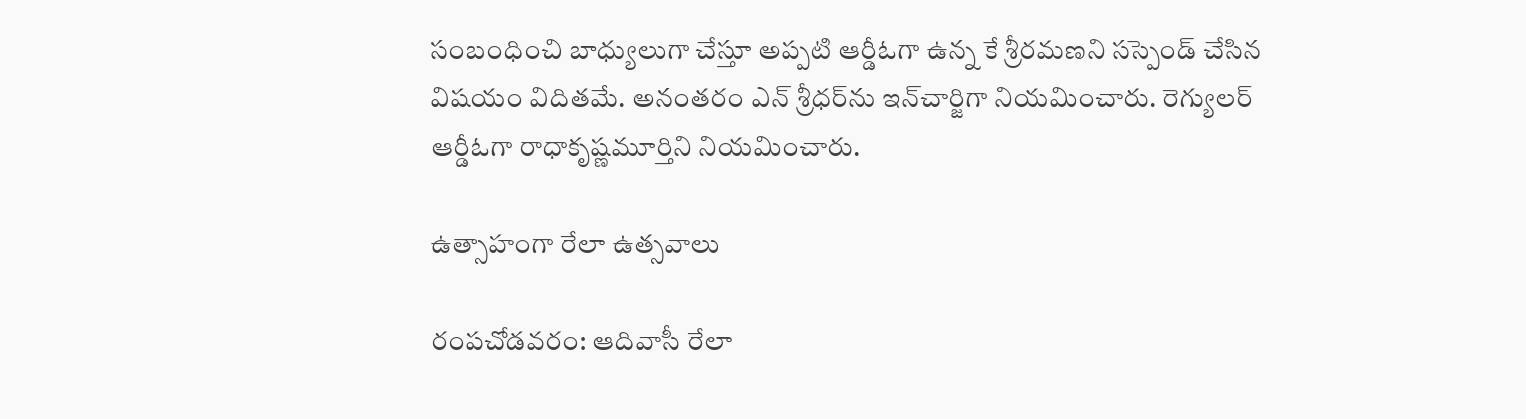సంబంధించి బాధ్యులుగా చేస్తూ అప్పటి ఆర్డీఓగా ఉన్న కే శ్రీరమణని సస్పెండ్‌ చేసిన విషయం విదితమే. అనంతరం ఎన్‌ శ్రీధర్‌ను ఇన్‌చార్జిగా నియమించారు. రెగ్యులర్‌ ఆర్డీఓగా రాధాకృష్ణమూర్తిని నియమించారు.

ఉత్సాహంగా రేలా ఉత్సవాలు

రంపచోడవరం: ఆదివాసీ రేలా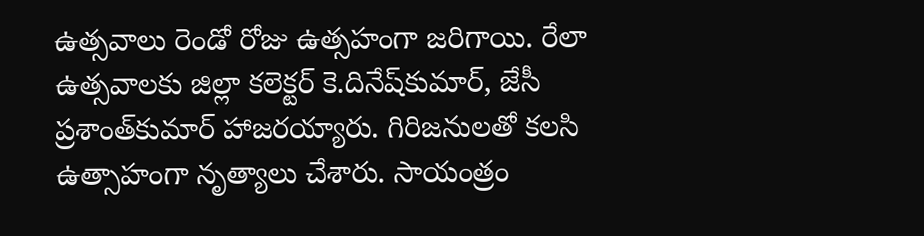ఉత్సవాలు రెండో రోజు ఉత్సహంగా జరిగాయి. రేలా ఉత్సవాలకు జిల్లా కలెక్టర్‌ కె.దినేష్‌కుమార్‌, జేసీ ప్రశాంత్‌కుమార్‌ హాజరయ్యారు. గిరిజనులతో కలసి ఉత్సాహంగా నృత్యాలు చేశారు. సాయంత్రం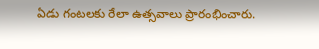ఏడు గంటలకు రేలా ఉత్సవాలు ప్రారంభించారు.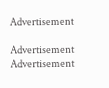Advertisement

Advertisement
Advertisement